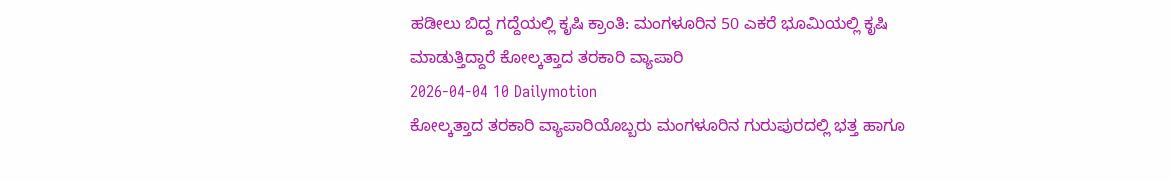ಹಡೀಲು ಬಿದ್ದ ಗದ್ದೆಯಲ್ಲಿ ಕೃಷಿ ಕ್ರಾಂತಿ: ಮಂಗಳೂರಿನ 50 ಎಕರೆ ಭೂಮಿಯಲ್ಲಿ ಕೃಷಿ ಮಾಡುತ್ತಿದ್ದಾರೆ ಕೋಲ್ಕತ್ತಾದ ತರಕಾರಿ ವ್ಯಾಪಾರಿ
2026-04-04 10 Dailymotion
ಕೋಲ್ಕತ್ತಾದ ತರಕಾರಿ ವ್ಯಾಪಾರಿಯೊಬ್ಬರು ಮಂಗಳೂರಿನ ಗುರುಪುರದಲ್ಲಿ ಭತ್ತ ಹಾಗೂ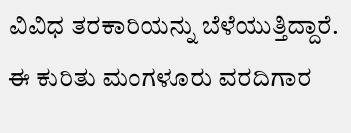ವಿವಿಧ ತರಕಾರಿಯನ್ನು ಬೆಳೆಯುತ್ತಿದ್ದಾರೆ. ಈ ಕುರಿತು ಮಂಗಳೂರು ವರದಿಗಾರ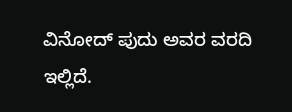ವಿನೋದ್ ಪುದು ಅವರ ವರದಿ ಇಲ್ಲಿದೆ.